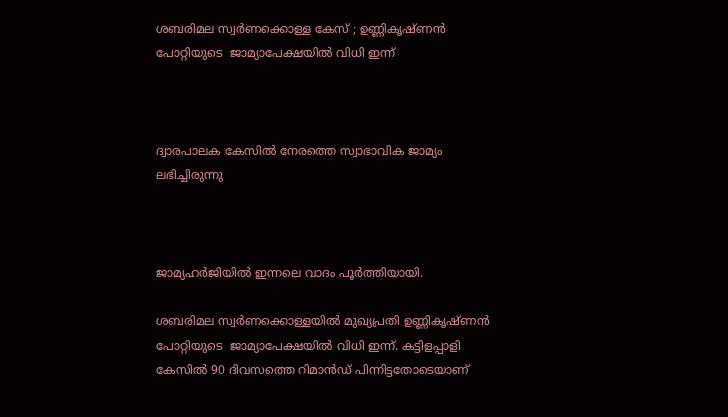ശബരിമല സ്വര്‍ണക്കൊള്ള കേസ് ; ഉണ്ണികൃഷ്ണന്‍ പോറ്റിയുടെ  ജാമ്യാപേക്ഷയില്‍ വിധി ഇന്ന്



ദ്വാരപാലക കേസില്‍ നേരത്തെ സ്വാഭാവിക ജാമ്യം ലഭിച്ചിരുന്നു



ജാമ്യഹര്‍ജിയില്‍ ഇന്നലെ വാദം പൂര്‍ത്തിയായി.

ശബരിമല സ്വര്‍ണക്കൊള്ളയില്‍ മുഖ്യപ്രതി ഉണ്ണികൃഷ്ണന്‍ പോറ്റിയുടെ  ജാമ്യാപേക്ഷയില്‍ വിധി ഇന്ന്. കട്ടിളപ്പാളി കേസില്‍ 90 ദിവസത്തെ റിമാന്‍ഡ് പിന്നിട്ടതോടെയാണ്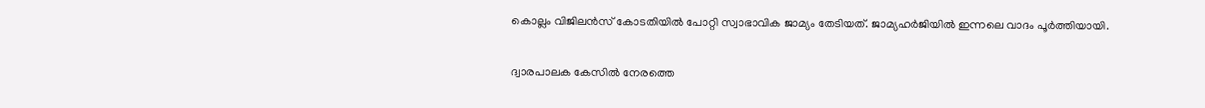കൊല്ലം വിജിലന്‍സ് കോടതിയില്‍ പോറ്റി സ്വാഭാവിക ജാമ്യം തേടിയത്. ജാമ്യഹര്‍ജിയില്‍ ഇന്നലെ വാദം പൂര്‍ത്തിയായി.

ദ്വാരപാലക കേസില്‍ നേരത്തെ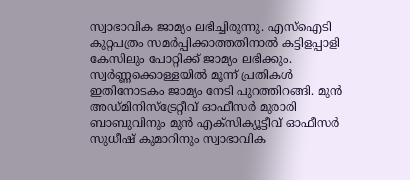സ്വാഭാവിക ജാമ്യം ലഭിച്ചിരുന്നു. എസ്‌ഐടി കുറ്റപത്രം സമര്‍പ്പിക്കാത്തതിനാല്‍ കട്ടിളപ്പാളി  കേസിലും പോറ്റിക്ക് ജാമ്യം ലഭിക്കും. സ്വര്‍ണ്ണക്കൊള്ളയില്‍ മൂന്ന് പ്രതികള്‍ ഇതിനോടകം ജാമ്യം നേടി പുറത്തിറങ്ങി. മുന്‍ അഡ്മിനിസ്‌ട്രേറ്റീവ് ഓഫീസര്‍ മുരാരി ബാബുവിനും മുന്‍ എക്‌സിക്യൂട്ടീവ് ഓഫീസര്‍ സുധീഷ് കുമാറിനും സ്വാഭാവിക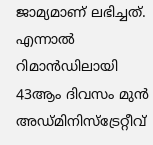ജാമ്യമാണ് ലഭിച്ചത്. എന്നാല്‍ റിമാന്‍ഡിലായി 43ആം ദിവസം മുന്‍ അഡ്മിനിസ്‌ട്രേറ്റീവ്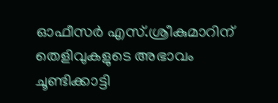ഓഫീസര്‍ എസ്.ശ്രീകുമാറിന് തെളിവുകളുടെ അഭാവം ചൂണ്ടിക്കാട്ടി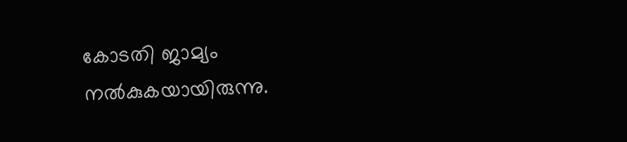കോടതി ജാമ്യം നല്‍കുകയായിരുന്നു.